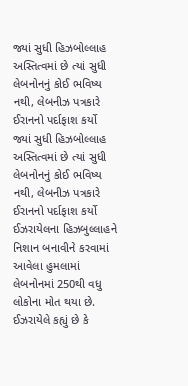જ્યાં સુધી હિઝબોલ્લાહ અસ્તિત્વમાં છે ત્યાં સુધી લેબનોનનું કોઈ ભવિષ્ય નથી, લેબનીઝ પત્રકારે ઈરાનનો પર્દાફાશ કર્યો
જ્યાં સુધી હિઝબોલ્લાહ અસ્તિત્વમાં છે ત્યાં સુધી લેબનોનનું કોઈ ભવિષ્ય નથી, લેબનીઝ પત્રકારે ઈરાનનો પર્દાફાશ કર્યો ઈઝરાયેલના હિઝબુલ્લાહને નિશાન બનાવીને કરવામાં આવેલા હુમલામાં લેબનોનમાં 250થી વધુ લોકોના મોત થયા છે. ઈઝરાયેલે કહ્યું છે કે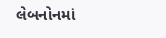લેબનોનમાં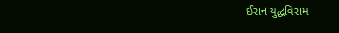ઈરાન યુદ્ધવિરામ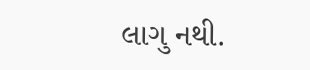લાગુ નથી.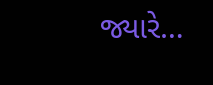જ્યારે…